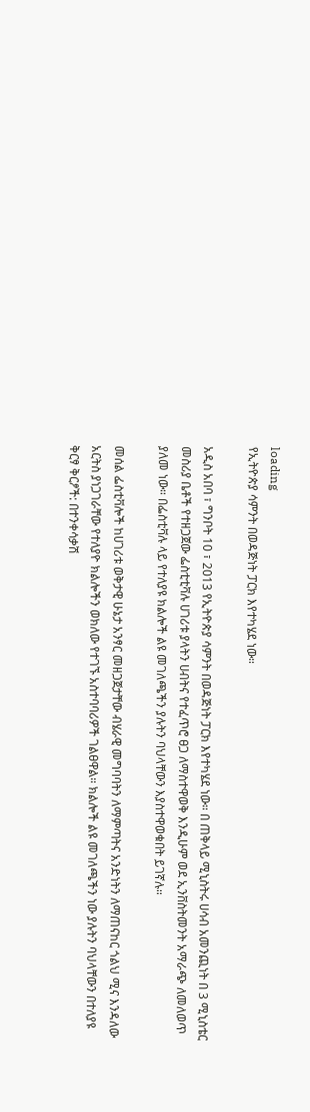loading
የኢትዮጵያ ሳምንት በወዳጅነት ፓርክ እየተካሄደ ነው።

አዲስ አበባ ፣ ግንቦት 10 ፣ 2013 የኢትዮጵያ ሳምንት በወዳጅነት ፓርክ እየተካሄደ ነው። በ ጠቅላይ ሚኒስትሩ ሀሳብ አመንጪነት በ 3 ሚኒስቴር መስሪያ ቤቶች የተዘጋጀው ፌስቲቲቫሉ ሀገሪቱ ያላትን ሀብትና የተፈጥሮ ፀጋ ለማስተዋወቅ እንዲሁም ወደ ኢንቨስትመንት አማራጭ ለመለወጥ ያለመ ነው። በፌስቲቫሉ ላይ የተለያዩ ክልሎች ልዩ መገለጫችን ያሉትን ባህላቸውን እያስተዋወቁበት ይገኛሉ።

መሰል ፌስቲቫሎች ከሀገሪቱ ወቅታዊ ሁኔታ አንፃር መዘጋጀታቸው ብሄራዊ መግባባትን ለማምጣትና አንድነትን ለማጠናከር ጎልህ ሚና እንዳለው አርትስ ያነጋገራቸው የተለያዮ ክልሎችን ወክለው የተገኙ አስተባባሪዎች ገልፀዋል። ክልሎች ልዩ መገለጫችን ነው ያሉትን ባህላቸውን በተለያዩ ቅርፃ ቅርፆች: በተንቀሳቃሽ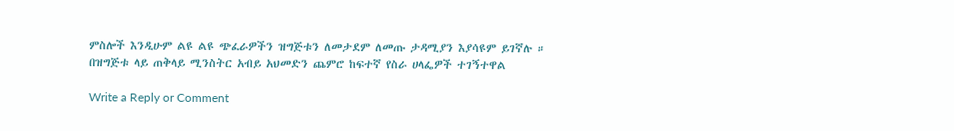ምስሎች እንዲሁም ልዩ ልዩ ጭፈራዎችን ዝግጅቱን ለመታደም ለመጡ ታዳሚያን እያሳዩም ይገኛሉ ። በዝግጅቱ ላይ ጠቅላይ ሚንስትር አብይ አህመድን ጨምሮ ከፍተኛ የስራ ሀላፌዎች ተገኝተዋል

Write a Reply or Comment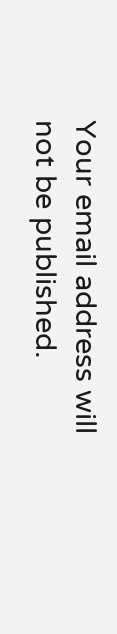Your email address will not be published.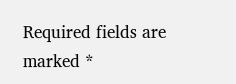Required fields are marked *